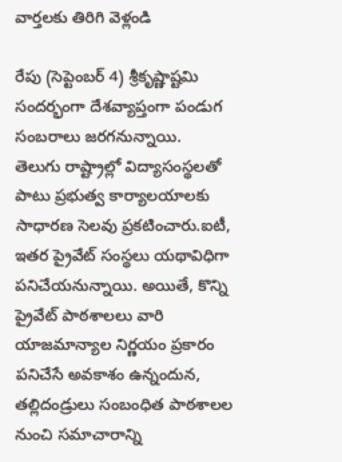వార్తలకు తిరిగి వెళ్లండి

రేపు (సెప్టెంబర్ 4) శ్రీకృష్ణాష్టమి సందర్భంగా దేశవ్యాప్తంగా పండుగ సంబరాలు జరగనున్నాయి.
తెలుగు రాష్ట్రాల్లో విద్యాసంస్థలతో పాటు ప్రభుత్వ కార్యాలయాలకు సాధారణ సెలవు ప్రకటించారు.ఐటీ, ఇతర ప్రైవేట్ సంస్థలు యథావిధిగా పనిచేయనున్నాయి. అయితే, కొన్ని ప్రైవేట్ పాఠశాలలు వారి యాజమాన్యాల నిర్ణయం ప్రకారం పనిచేసే అవకాశం ఉన్నందున, తల్లిదండ్రులు సంబంధిత పాఠశాలల నుంచి సమాచారాన్ని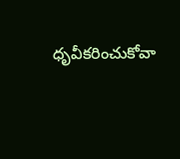ధృవీకరించుకోవా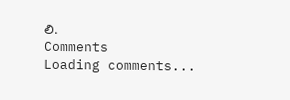లి.
Comments
Loading comments...